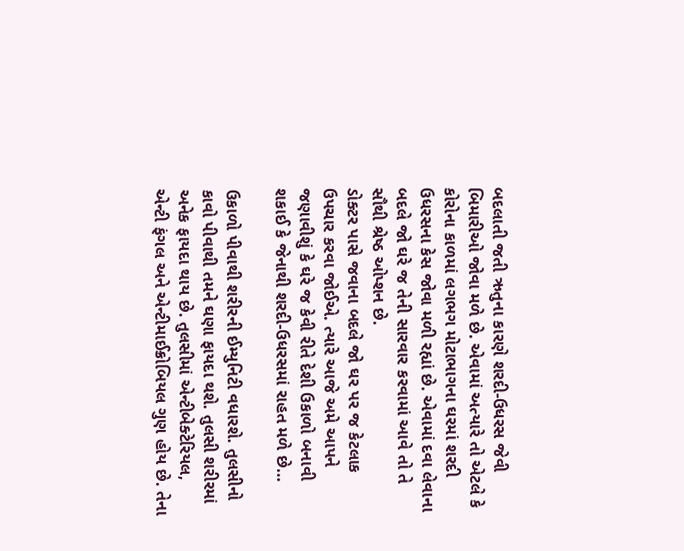બદલાતી જતી ઋતુના કારણે શરદી-ઉધરસ જેવી બિમારીઓ જોવા મળે છે. એવામાં અત્યારે તો એટલે કે કોરોના કાળમાં લગભગ મોટાભાગના ઘરમાં શરદી ઉધરસના કેસ જોવા મળી રહ્યાં છે. એવામાં દવા લેવાના બદલે જો ઘરે જ તેની સારવાર કરવામાં આવે તો તે સૌથી શ્રેષ્ઠ ઓપ્શન છે.
ડોક્ટર પાસે જવાના બદલે જો ઘર પર જ કેટલાક ઉપચાર કરવા જોઈએ. ત્યારે આજે અમે આપને જણાવીશું કે ઘરે જ કેવી રીતે દેશી ઉકાળો બનાવી શકાઈ કે જેનાથી શરદી-ઉધરસમાં રાહત મળે છે…

ઉકાળો પીવાથી શરીરની ઈમ્યુનિટી વધારશે. તુલસીનો કાવો પીવાથી તમને ઘણા ફાયદા થશે. તુલસી શરીરમાં અનેક ફાયદા થાય છે. તુલસીમાં એન્ટીબેક્ટેરિયલ, એન્ટી ફંગલ અને એન્ટીમાઈક્રોબિયલ ગુણ હોય છે. તેના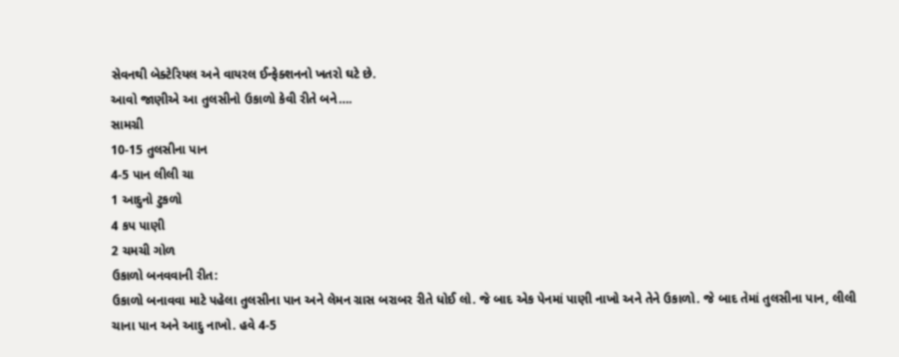સેવનથી બેક્ટેરિયલ અને વાયરલ ઈન્ફેક્શનનો ખતરો ઘટે છે.
આવો જાણીએ આ તુલસીનો ઉકાળો કેવી રીતે બને….
સામગ્રી
10-15 તુલસીના પાન
4-5 પાન લીલી ચા
1 આદુનો ટુકળો
4 કપ પાણી
2 ચમચી ગોળ
ઉકાળો બનવવાની રીત:
ઉકાળો બનાવવા માટે પહેલા તુલસીના પાન અને લેમન ગ્રાસ બરાબર રીતે ધોઈ લો. જે બાદ એક પેનમાં પાણી નાખો અને તેને ઉકાળો. જે બાદ તેમાં તુલસીના પાન, લીલી ચાના પાન અને આદુ નાખો. હવે 4-5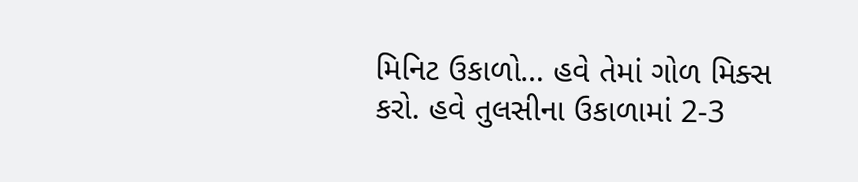મિનિટ ઉકાળો… હવે તેમાં ગોળ મિક્સ કરો. હવે તુલસીના ઉકાળામાં 2-3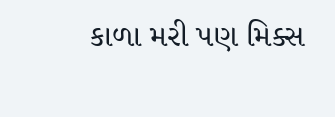કાળા મરી પણ મિક્સ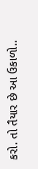કરો. તો તૈયાર છે આ ઉકાળો..